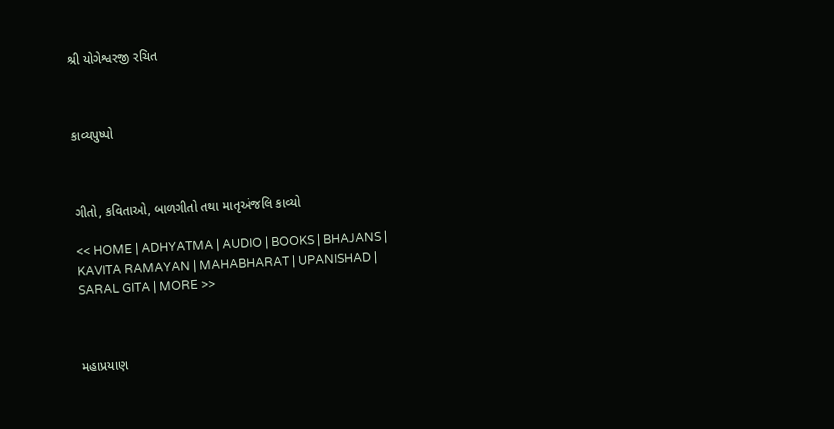શ્રી યોગેશ્વરજી રચિત



કાવ્યપુષ્પો



ગીતો, કવિતાઓ, બાળગીતો તથા માતૃઅંજલિ કાવ્યો

<< HOME | ADHYATMA | AUDIO | BOOKS | BHAJANS | KAVITA RAMAYAN | MAHABHARAT | UPANISHAD | SARAL GITA | MORE >>



મહાપ્રયાણ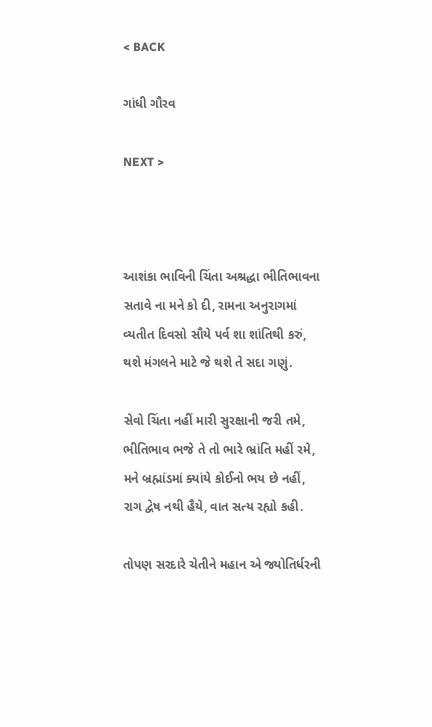< BACK

ગાંધી ગૌરવ

NEXT >



આશંકા ભાવિની ચિંતા અશ્રદ્ધા ભીતિભાવના
સતાવે ના મને કો દી, રામના અનુરાગમાં
વ્યતીત દિવસો સૌયે પર્વ શા શાંતિથી કરું,
થશે મંગલને માટે જે થશે તે સદા ગણું.

સેવો ચિંતા નહીં મારી સુરક્ષાની જરી તમે,
ભીતિભાવ ભજે તે તો ભારે ભ્રાંતિ મહીં રમે,
મને બ્રહ્માંડમાં ક્યાંયે કોઈનો ભય છે નહીં,
રાગ દ્વેષ નથી હૈયે, વાત સત્ય રહ્યો કહી.

તોપણ સરદારે ચેતીને મહાન એ જ્યોતિર્ધરની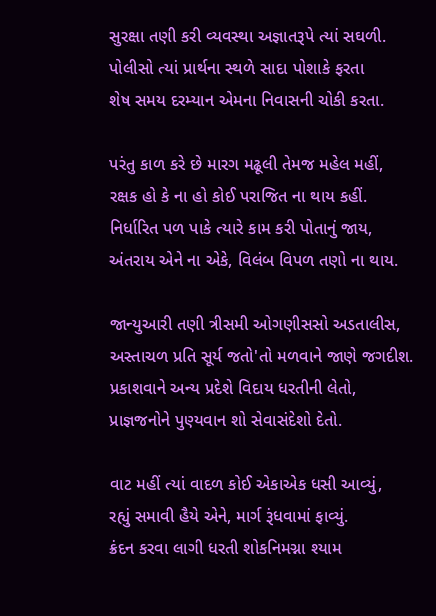સુરક્ષા તણી કરી વ્યવસ્થા અજ્ઞાતરૂપે ત્યાં સઘળી.
પોલીસો ત્યાં પ્રાર્થના સ્થળે સાદા પોશાકે ફરતા
શેષ સમય દરમ્યાન એમના નિવાસની ચોકી કરતા.

પરંતુ કાળ કરે છે મારગ મઢૂલી તેમજ મહેલ મહીં,
રક્ષક હો કે ના હો કોઈ પરાજિત ના થાય કહીં.
નિર્ધારિત પળ પાકે ત્યારે કામ કરી પોતાનું જાય,
અંતરાય એને ના એકે, વિલંબ વિપળ તણો ના થાય.

જાન્યુઆરી તણી ત્રીસમી ઓગણીસસો અડતાલીસ,
અસ્તાચળ પ્રતિ સૂર્ય જતો'તો મળવાને જાણે જગદીશ.
પ્રકાશવાને અન્ય પ્રદેશે વિદાય ધરતીની લેતો,
પ્રાજ્ઞજનોને પુણ્યવાન શો સેવાસંદેશો દેતો.

વાટ મહીં ત્યાં વાદળ કોઈ એકાએક ધસી આવ્યું,
રહ્યું સમાવી હૈયે એને, માર્ગ રૂંધવામાં ફાવ્યું.
ક્રંદન કરવા લાગી ધરતી શોકનિમગ્ના શ્યામ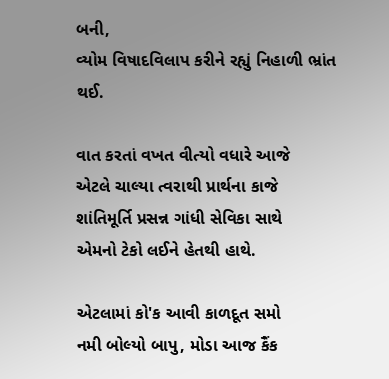બની,
વ્યોમ વિષાદવિલાપ કરીને રહ્યું નિહાળી ભ્રાંત થઈ.

વાત કરતાં વખત વીત્યો વધારે આજે
એટલે ચાલ્યા ત્વરાથી પ્રાર્થના કાજે
શાંતિમૂર્તિ પ્રસન્ન ગાંધી સેવિકા સાથે
એમનો ટેકો લઈને હેતથી હાથે.

એટલામાં કો'ક આવી કાળદૂત સમો
નમી બોલ્યો બાપુ, મોડા આજ કૈંક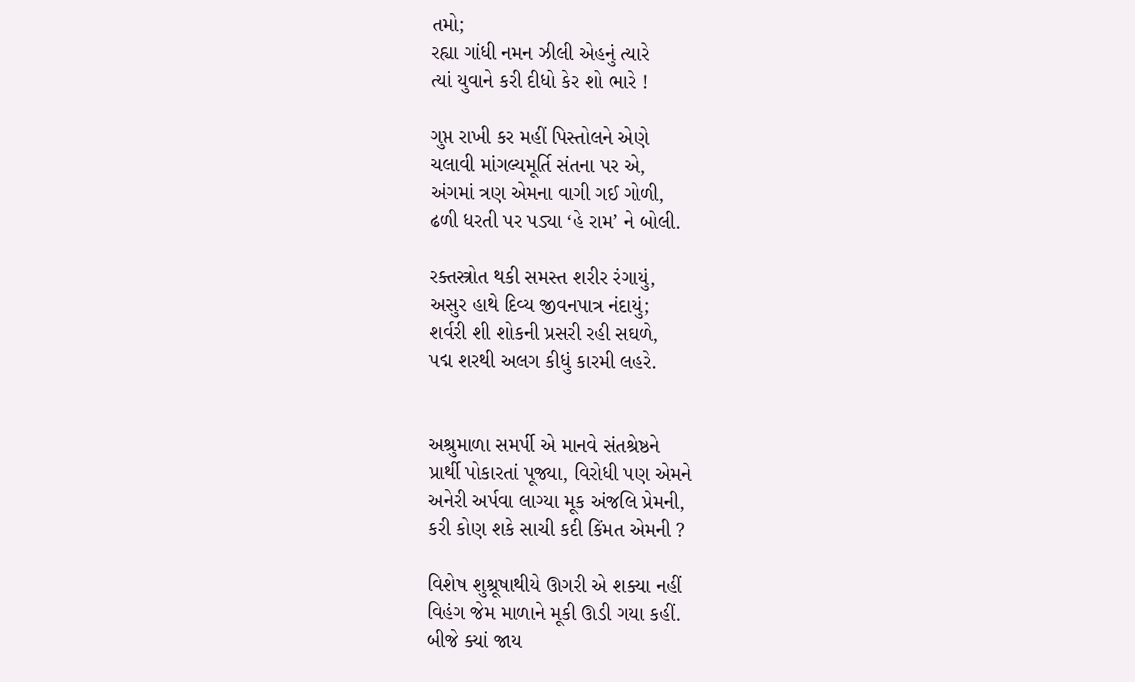તમો;
રહ્યા ગાંધી નમન ઝીલી એહનું ત્યારે
ત્યાં યુવાને કરી દીધો કેર શો ભારે !

ગુપ્ત રાખી કર મહીં પિસ્તોલને એણે
ચલાવી માંગલ્યમૂર્તિ સંતના પર એ,
અંગમાં ત્રણ એમના વાગી ગઈ ગોળી,
ઢળી ધરતી પર પડ્યા ‘હે રામ’ ને બોલી.

રક્તસ્ત્રોત થકી સમસ્ત શરીર રંગાયું,
અસુર હાથે દિવ્ય જીવનપાત્ર નંદાયું;
શર્વરી શી શોકની પ્રસરી રહી સઘળે,
પદ્મ શરથી અલગ કીધું કારમી લહરે.


અશ્રુમાળા સમર્પી એ માનવે સંતશ્રેષ્ઠને
પ્રાર્થી પોકારતાં પૂજ્યા, વિરોધી પણ એમને
અનેરી અર્પવા લાગ્યા મૂક અંજલિ પ્રેમની,
કરી કોણ શકે સાચી કદી કિંમત એમની ?

વિશેષ શુશ્રૂષાથીયે ઊગરી એ શક્યા નહીં
વિહંગ જેમ માળાને મૂકી ઊડી ગયા કહીં.
બીજે ક્યાં જાય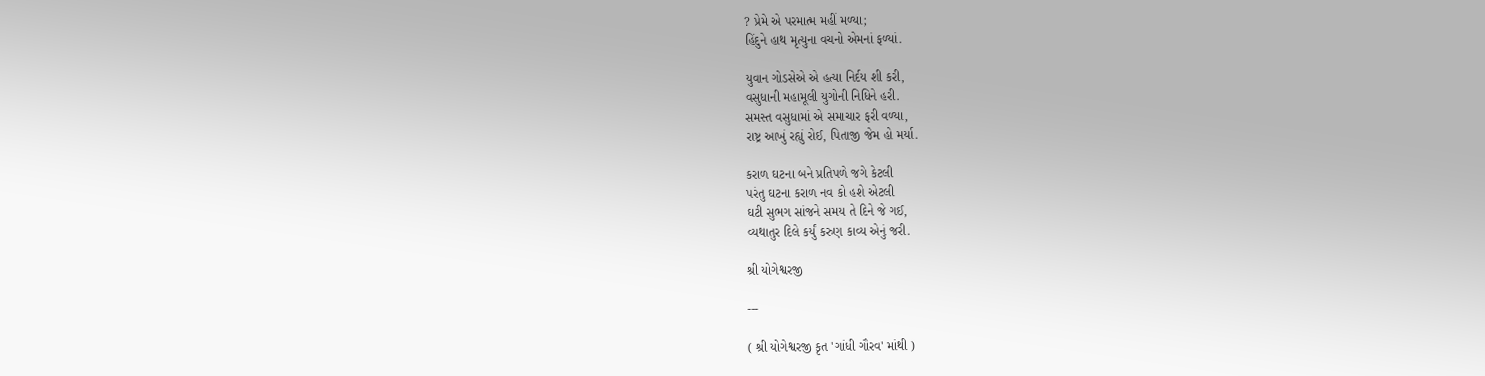? પ્રેમે એ પરમાત્મ મહીં મળ્યા;
હિંદુને હાથ મૃત્યુના વચનો એમનાં ફળ્યાં.

યુવાન ગોડસેએ એ હત્યા નિર્દય શી કરી,
વસુધાની મહામૂલી યુગોની નિધિને હરી.
સમસ્ત વસુધામાં એ સમાચાર ફરી વળ્યા,
રાષ્ટ્ર આખું રહ્યું રોઈ, પિતાજી જેમ હો મર્યા.

કરાળ ઘટના બને પ્રતિપળે જગે કેટલી
પરંતુ ઘટના કરાળ નવ કો હશે એટલી
ઘટી સુભગ સાંજને સમય તે દિને જે ગઈ,
વ્યથાતુર દિલે કર્યું કરુણ કાવ્ય એનું જરી.

શ્રી યોગેશ્વરજી

---

( શ્રી યોગેશ્વરજી કૃત 'ગાંધી ગૌરવ' માંથી )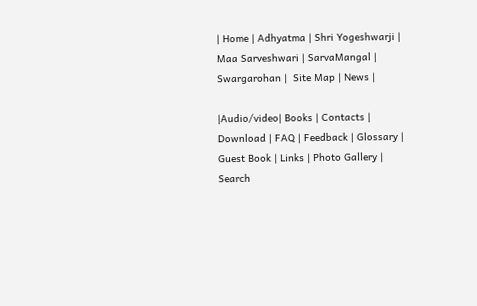| Home | Adhyatma | Shri Yogeshwarji | Maa Sarveshwari | SarvaMangal | Swargarohan |  Site Map | News |

|Audio/video| Books | Contacts | Download | FAQ | Feedback | Glossary | Guest Book | Links | Photo Gallery | Search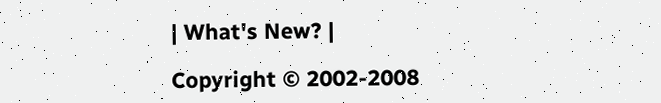| What's New? |

Copyright © 2002-2008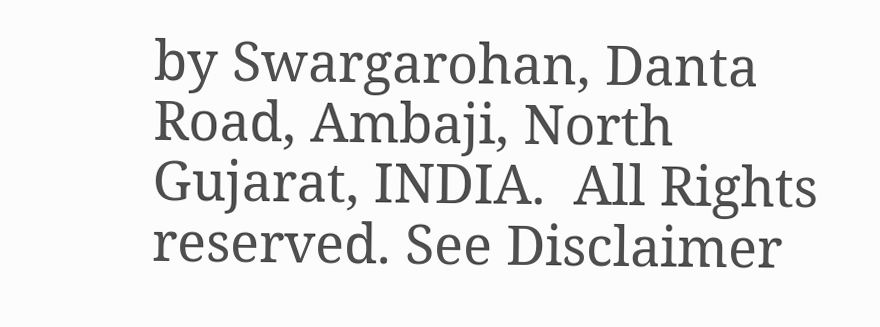by Swargarohan, Danta Road, Ambaji, North Gujarat, INDIA.  All Rights reserved. See Disclaimer